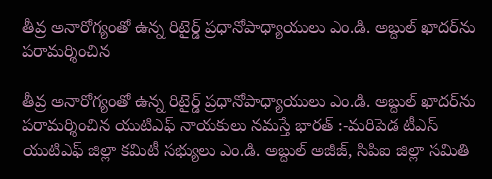తీవ్ర అనారోగ్యంతో ఉన్న రిటైర్డ్ ప్రధానోపాధ్యాయులు ఎం.డి. అబ్దుల్ ఖాదర్‌ను పరామర్శించిన

తీవ్ర అనారోగ్యంతో ఉన్న రిటైర్డ్ ప్రధానోపాధ్యాయులు ఎం.డి. అబ్దుల్ ఖాదర్‌ను పరామర్శించిన యుటిఎఫ్ నాయకులు నమస్తే భారత్ :-మరిపెడ టీఎస్ యుటిఎఫ్ జిల్లా కమిటీ సభ్యులు ఎం.డి. అబ్దుల్ అజీజ్, సిపిఐ జిల్లా సమితి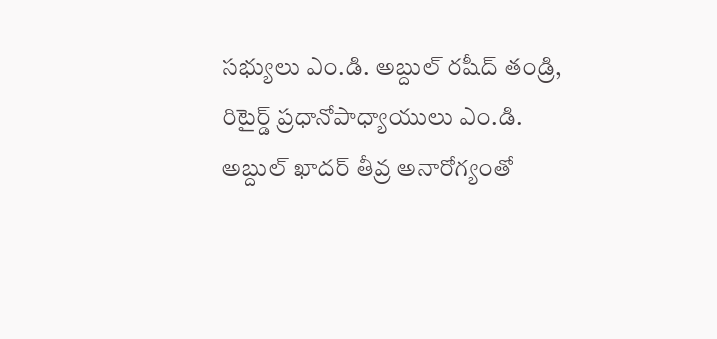సభ్యులు ఎం.డి. అబ్దుల్ రషీద్ తండ్రి, రిటైర్డ్ ప్రధానోపాధ్యాయులు ఎం.డి. అబ్దుల్ ఖాదర్ తీవ్ర అనారోగ్యంతో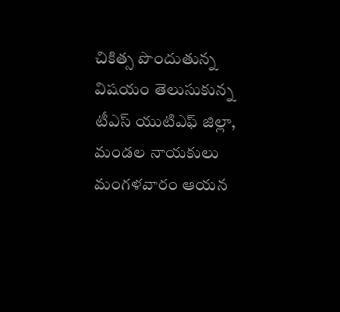చికిత్స పొందుతున్న విషయం తెలుసుకున్న టీఎస్ యుటిఎఫ్ జిల్లా, మండల నాయకులు మంగళవారం ఆయన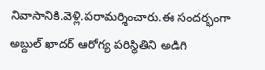నివాసానికి.వెళ్లి.పరామర్శించారు.ఈ సందర్భంగా అబ్దుల్ ఖాదర్ ఆరోగ్య పరిస్థితిని అడిగి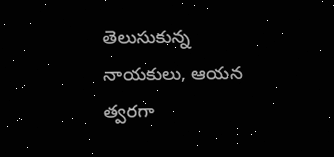తెలుసుకున్న నాయకులు, ఆయన త్వరగా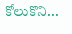కోలుకొని...